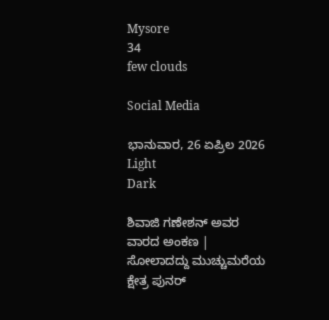Mysore
34
few clouds

Social Media

ಭಾನುವಾರ, 26 ಏಪ್ರಿಲ 2026
Light
Dark

ಶಿವಾಜಿ ಗಣೇಶನ್‌ ಅವರ ವಾರದ ಅಂಕಣ | ಸೋಲಾದದ್ದು ಮುಚ್ಚುಮರೆಯ ಕ್ಷೇತ್ರ ಪುನರ್‌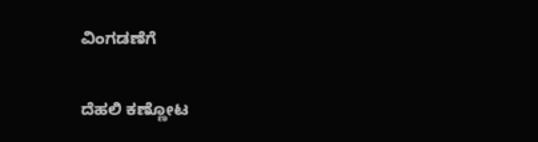ವಿಂಗಡಣೆಗೆ

ದೆಹಲಿ ಕಣ್ಣೋಟ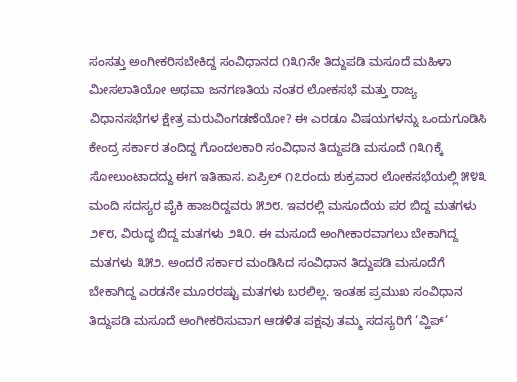ಸಂಸತ್ತು ಅಂಗೀಕರಿಸಬೇಕಿದ್ದ ಸಂವಿಧಾನದ ೧೩೧ನೇ ತಿದ್ದುಪಡಿ ಮಸೂದೆ ಮಹಿಳಾ ಮೀಸಲಾತಿಯೋ ಅಥವಾ ಜನಗಣತಿಯ ನಂತರ ಲೋಕಸಭೆ ಮತ್ತು ರಾಜ್ಯ ವಿಧಾನಸಭೆಗಳ ಕ್ಷೇತ್ರ ಮರುವಿಂಗಡಣೆಯೋ? ಈ ಎರಡೂ ವಿಷಯಗಳನ್ನು ಒಂದುಗೂಡಿಸಿ ಕೇಂದ್ರ ಸರ್ಕಾರ ತಂದಿದ್ದ ಗೊಂದಲಕಾರಿ ಸಂವಿಧಾನ ತಿದ್ದುಪಡಿ ಮಸೂದೆ ೧೩೧ಕ್ಕೆ ಸೋಲುಂಟಾದದ್ದು ಈಗ ಇತಿಹಾಸ. ಏಪ್ರಿಲ್ ೧೭ರಂದು ಶುಕ್ರವಾರ ಲೋಕಸಭೆಯಲ್ಲಿ ೫೪೩ ಮಂದಿ ಸದಸ್ಯರ ಪೈಕಿ ಹಾಜರಿದ್ದವರು ೫೨೮. ಇವರಲ್ಲಿ ಮಸೂದೆಯ ಪರ ಬಿದ್ದ ಮತಗಳು ೨೯೮, ವಿರುದ್ಧ ಬಿದ್ದ ಮತಗಳು ೨೩೦. ಈ ಮಸೂದೆ ಅಂಗೀಕಾರವಾಗಲು ಬೇಕಾಗಿದ್ದ ಮತಗಳು ೩೫೨. ಅಂದರೆ ಸರ್ಕಾರ ಮಂಡಿಸಿದ ಸಂವಿಧಾನ ತಿದ್ದುಪಡಿ ಮಸೂದೆಗೆ ಬೇಕಾಗಿದ್ದ ಎರಡನೇ ಮೂರರಷ್ಟು ಮತಗಳು ಬರಲಿಲ್ಲ. ಇಂತಹ ಪ್ರಮುಖ ಸಂವಿಧಾನ ತಿದ್ದುಪಡಿ ಮಸೂದೆ ಅಂಗೀಕರಿಸುವಾಗ ಆಡಳಿತ ಪಕ್ಷವು ತಮ್ಮ ಸದಸ್ಯರಿಗೆ ‘ವ್ಹಿಪ್’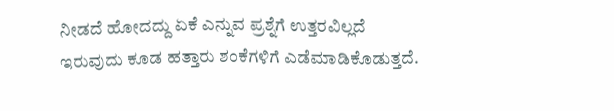ನೀಡದೆ ಹೋದದ್ದು ಏಕೆ ಎನ್ನುವ ಪ್ರಶ್ನೆಗೆ ಉತ್ತರವಿಲ್ಲದೆ ಇರುವುದು ಕೂಡ ಹತ್ತಾರು ಶಂಕೆಗಳಿಗೆ ಎಡೆಮಾಡಿಕೊಡುತ್ತದೆ.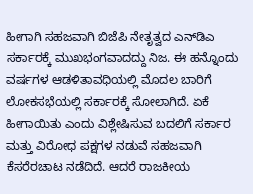ಹೀಗಾಗಿ ಸಹಜವಾಗಿ ಬಿಜೆಪಿ ನೇತೃತ್ವದ ಎನ್‌ಡಿಎ ಸರ್ಕಾರಕ್ಕೆ ಮುಖಭಂಗವಾದದ್ದು ನಿಜ. ಈ ಹನ್ನೊಂದು ವರ್ಷಗಳ ಆಡಳಿತಾವಧಿಯಲ್ಲಿ ಮೊದಲ ಬಾರಿಗೆ ಲೋಕಸಭೆಯಲ್ಲಿ ಸರ್ಕಾರಕ್ಕೆ ಸೋಲಾಗಿದೆ. ಏಕೆ ಹೀಗಾಯಿತು ಎಂದು ವಿಶ್ಲೇಷಿಸುವ ಬದಲಿಗೆ ಸರ್ಕಾರ ಮತ್ತು ವಿರೋಧ ಪಕ್ಷಗಳ ನಡುವೆ ಸಹಜವಾಗಿ ಕೆಸರೆರಚಾಟ ನಡೆದಿದೆ. ಆದರೆ ರಾಜಕೀಯ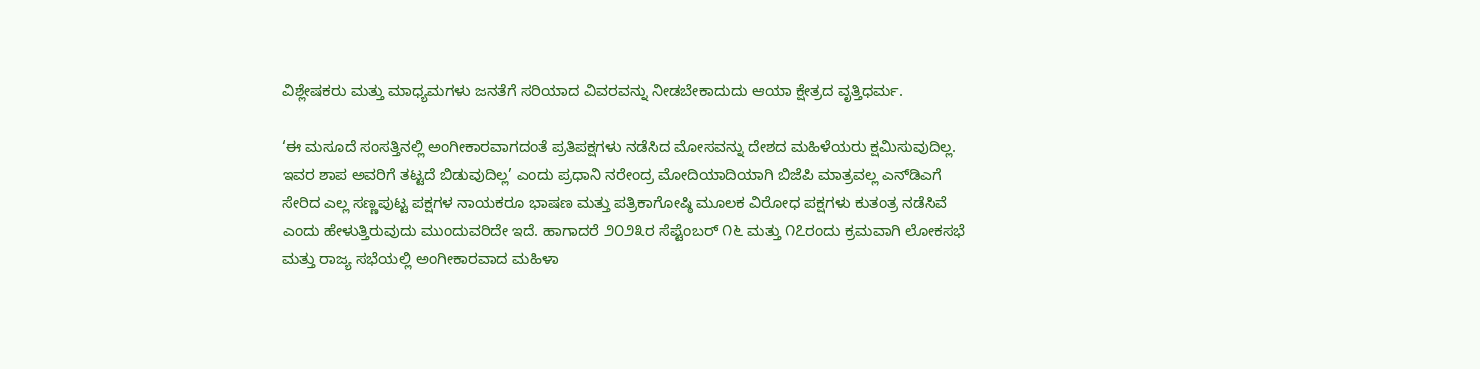ವಿಶ್ಲೇಷಕರು ಮತ್ತು ಮಾಧ್ಯಮಗಳು ಜನತೆಗೆ ಸರಿಯಾದ ವಿವರವನ್ನು ನೀಡಬೇಕಾದುದು ಆಯಾ ಕ್ಷೇತ್ರದ ವೃತ್ತಿಧರ್ಮ.

‘ಈ ಮಸೂದೆ ಸಂಸತ್ತಿನಲ್ಲಿ ಅಂಗೀಕಾರವಾಗದಂತೆ ಪ್ರತಿಪಕ್ಷಗಳು ನಡೆಸಿದ ಮೋಸವನ್ನು ದೇಶದ ಮಹಿಳೆಯರು ಕ್ಷಮಿಸುವುದಿಲ್ಲ. ಇವರ ಶಾಪ ಅವರಿಗೆ ತಟ್ಟದೆ ಬಿಡುವುದಿಲ್ಲ’ ಎಂದು ಪ್ರಧಾನಿ ನರೇಂದ್ರ ಮೋದಿಯಾದಿಯಾಗಿ ಬಿಜೆಪಿ ಮಾತ್ರವಲ್ಲ ಎನ್‌ಡಿಎಗೆ ಸೇರಿದ ಎಲ್ಲ ಸಣ್ಣಪುಟ್ಟ ಪಕ್ಷಗಳ ನಾಯಕರೂ ಭಾಷಣ ಮತ್ತು ಪತ್ರಿಕಾಗೋಷ್ಠಿ ಮೂಲಕ ವಿರೋಧ ಪಕ್ಷಗಳು ಕುತಂತ್ರ ನಡೆಸಿವೆ ಎಂದು ಹೇಳುತ್ತಿರುವುದು ಮುಂದುವರಿದೇ ಇದೆ. ಹಾಗಾದರೆ ೨೦೨೩ರ ಸೆಪ್ಟೆಂಬರ್ ೧೬ ಮತ್ತು ೧೭ರಂದು ಕ್ರಮವಾಗಿ ಲೋಕಸಭೆ ಮತ್ತು ರಾಜ್ಯ ಸಭೆಯಲ್ಲಿ ಅಂಗೀಕಾರವಾದ ಮಹಿಳಾ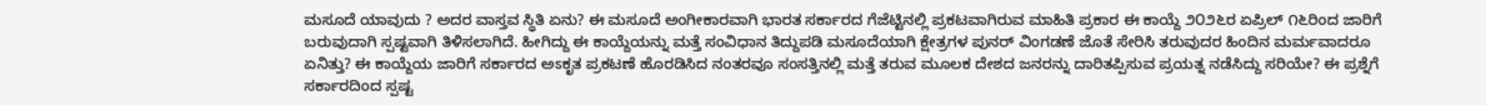ಮಸೂದೆ ಯಾವುದು ? ಅದರ ವಾಸ್ತವ ಸ್ಥಿತಿ ಏನು? ಈ ಮಸೂದೆ ಅಂಗೀಕಾರವಾಗಿ ಭಾರತ ಸರ್ಕಾರದ ಗೆಜೆಟ್ಟಿನಲ್ಲಿ ಪ್ರಕಟವಾಗಿರುವ ಮಾಹಿತಿ ಪ್ರಕಾರ ಈ ಕಾಯ್ದೆ ೨೦೨೬ರ ಏಪ್ರಿಲ್ ೧೬ರಿಂದ ಜಾರಿಗೆ ಬರುವುದಾಗಿ ಸ್ಪಷ್ಟವಾಗಿ ತಿಳಿಸಲಾಗಿದೆ. ಹೀಗಿದ್ದು ಈ ಕಾಯ್ದೆಯನ್ನು ಮತ್ತೆ ಸಂವಿಧಾನ ತಿದ್ದುಪಡಿ ಮಸೂದೆಯಾಗಿ ಕ್ಷೇತ್ರಗಳ ಪುನರ್ ವಿಂಗಡಣೆ ಜೊತೆ ಸೇರಿಸಿ ತರುವುದರ ಹಿಂದಿನ ಮರ್ಮವಾದರೂ ಏನಿತ್ತು? ಈ ಕಾಯ್ದೆಯ ಜಾರಿಗೆ ಸರ್ಕಾರದ ಅಽಕೃತ ಪ್ರಕಟಣೆ ಹೊರಡಿಸಿದ ನಂತರವೂ ಸಂಸತ್ತಿನಲ್ಲಿ ಮತ್ತೆ ತರುವ ಮೂಲಕ ದೇಶದ ಜನರನ್ನು ದಾರಿತಪ್ಪಿಸುವ ಪ್ರಯತ್ನ ನಡೆಸಿದ್ದು ಸರಿಯೇ? ಈ ಪ್ರಶ್ನೆಗೆ ಸರ್ಕಾರದಿಂದ ಸ್ಪಷ್ಟ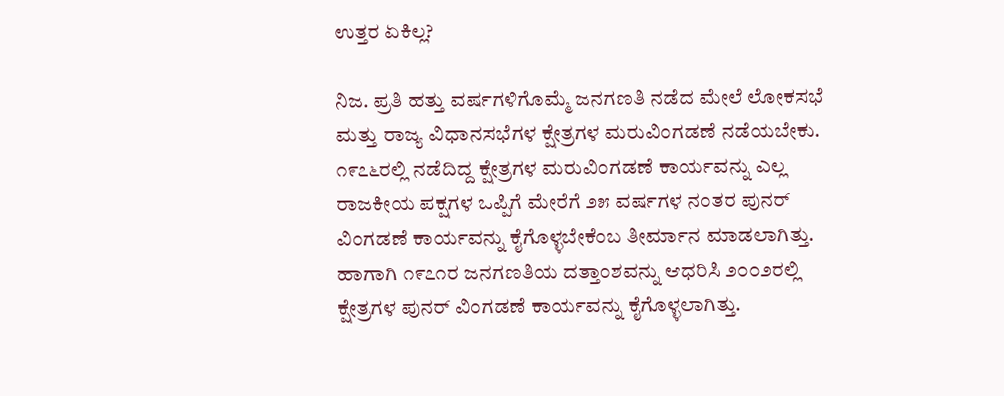ಉತ್ತರ ಏಕಿಲ್ಲ?

ನಿಜ. ಪ್ರತಿ ಹತ್ತು ವರ್ಷಗಳಿಗೊಮ್ಮೆ ಜನಗಣತಿ ನಡೆದ ಮೇಲೆ ಲೋಕಸಭೆ ಮತ್ತು ರಾಜ್ಯ ವಿಧಾನಸಭೆಗಳ ಕ್ಷೇತ್ರಗಳ ಮರುವಿಂಗಡಣೆ ನಡೆಯಬೇಕು. ೧೯೭೬ರಲ್ಲಿ ನಡೆದಿದ್ದ ಕ್ಷೇತ್ರಗಳ ಮರುವಿಂಗಡಣೆ ಕಾರ್ಯವನ್ನು ಎಲ್ಲ ರಾಜಕೀಯ ಪಕ್ಷಗಳ ಒಪ್ಪಿಗೆ ಮೇರೆಗೆ ೨೫ ವರ್ಷಗಳ ನಂತರ ಪುನರ್ ವಿಂಗಡಣೆ ಕಾರ್ಯವನ್ನು ಕೈಗೊಳ್ಳಬೇಕೆಂಬ ತೀರ್ಮಾನ ಮಾಡಲಾಗಿತ್ತು. ಹಾಗಾಗಿ ೧೯೭೧ರ ಜನಗಣತಿಯ ದತ್ತಾಂಶವನ್ನು ಆಧರಿಸಿ ೨೦೦೨ರಲ್ಲಿ ಕ್ಷೇತ್ರಗಳ ಪುನರ್ ವಿಂಗಡಣೆ ಕಾರ್ಯವನ್ನು ಕೈಗೊಳ್ಳಲಾಗಿತ್ತು.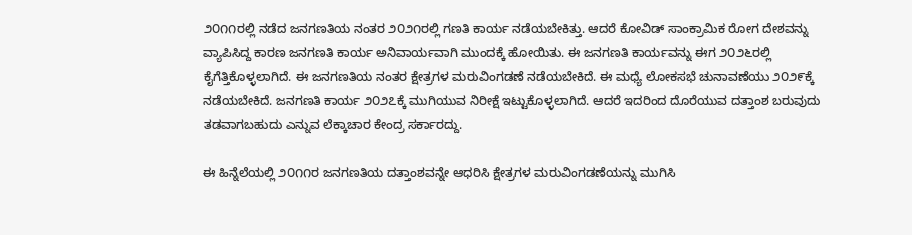೨೦೧೧ರಲ್ಲಿ ನಡೆದ ಜನಗಣತಿಯ ನಂತರ ೨೦೨೧ರಲ್ಲಿ ಗಣತಿ ಕಾರ್ಯ ನಡೆಯಬೇಕಿತ್ತು. ಆದರೆ ಕೋವಿಡ್ ಸಾಂಕ್ರಾಮಿಕ ರೋಗ ದೇಶವನ್ನು ವ್ಯಾಪಿಸಿದ್ದ ಕಾರಣ ಜನಗಣತಿ ಕಾರ್ಯ ಅನಿವಾರ್ಯವಾಗಿ ಮುಂದಕ್ಕೆ ಹೋಯಿತು. ಈ ಜನಗಣತಿ ಕಾರ್ಯವನ್ನು ಈಗ ೨೦೨೬ರಲ್ಲಿ ಕೈಗೆತ್ತಿಕೊಳ್ಳಲಾಗಿದೆ. ಈ ಜನಗಣತಿಯ ನಂತರ ಕ್ಷೇತ್ರಗಳ ಮರುವಿಂಗಡಣೆ ನಡೆಯಬೇಕಿದೆ. ಈ ಮಧ್ಯೆ ಲೋಕಸಭೆ ಚುನಾವಣೆಯು ೨೦೨೯ಕ್ಕೆ ನಡೆಯಬೇಕಿದೆ. ಜನಗಣತಿ ಕಾರ್ಯ ೨೦೨೭ಕ್ಕೆ ಮುಗಿಯುವ ನಿರೀಕ್ಷೆ ಇಟ್ಟುಕೊಳ್ಳಲಾಗಿದೆ. ಆದರೆ ಇದರಿಂದ ದೊರೆಯುವ ದತ್ತಾಂಶ ಬರುವುದು ತಡವಾಗಬಹುದು ಎನ್ನುವ ಲೆಕ್ಕಾಚಾರ ಕೇಂದ್ರ ಸರ್ಕಾರದ್ದು.

ಈ ಹಿನ್ನೆಲೆಯಲ್ಲಿ ೨೦೧೧ರ ಜನಗಣತಿಯ ದತ್ತಾಂಶವನ್ನೇ ಆಧರಿಸಿ ಕ್ಷೇತ್ರಗಳ ಮರುವಿಂಗಡಣೆಯನ್ನು ಮುಗಿಸಿ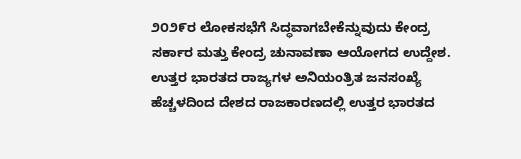೨೦೨೯ರ ಲೋಕಸಭೆಗೆ ಸಿದ್ಧವಾಗಬೇಕೆನ್ನುವುದು ಕೇಂದ್ರ ಸರ್ಕಾರ ಮತ್ತು ಕೇಂದ್ರ ಚುನಾವಣಾ ಆಯೋಗದ ಉದ್ದೇಶ. ಉತ್ತರ ಭಾರತದ ರಾಜ್ಯಗಳ ಅನಿಯಂತ್ರಿತ ಜನಸಂಖ್ಯೆ ಹೆಚ್ಚಳದಿಂದ ದೇಶದ ರಾಜಕಾರಣದಲ್ಲಿ ಉತ್ತರ ಭಾರತದ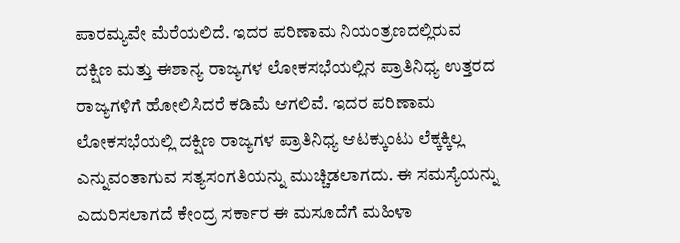ಪಾರಮ್ಯವೇ ಮೆರೆಯಲಿದೆ. ಇದರ ಪರಿಣಾಮ ನಿಯಂತ್ರಣದಲ್ಲಿರುವ ದಕ್ಷಿಣ ಮತ್ತು ಈಶಾನ್ಯ ರಾಜ್ಯಗಳ ಲೋಕಸಭೆಯಲ್ಲಿನ ಪ್ರಾತಿನಿಧ್ಯ ಉತ್ತರದ ರಾಜ್ಯಗಳಿಗೆ ಹೋಲಿಸಿದರೆ ಕಡಿಮೆ ಆಗಲಿವೆ. ಇದರ ಪರಿಣಾಮ ಲೋಕಸಭೆಯಲ್ಲಿ ದಕ್ಷಿಣ ರಾಜ್ಯಗಳ ಪ್ರಾತಿನಿಧ್ಯ ಆಟಕ್ಕುಂಟು ಲೆಕ್ಕಕ್ಕಿಲ್ಲ ಎನ್ನುವಂತಾಗುವ ಸತ್ಯಸಂಗತಿಯನ್ನು ಮುಚ್ಚಿಡಲಾಗದು. ಈ ಸಮಸ್ಯೆಯನ್ನು ಎದುರಿಸಲಾಗದೆ ಕೇಂದ್ರ ಸರ್ಕಾರ ಈ ಮಸೂದೆಗೆ ಮಹಿಳಾ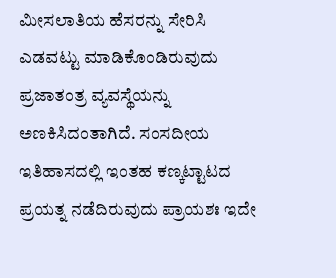ಮೀಸಲಾತಿಯ ಹೆಸರನ್ನು ಸೇರಿಸಿ ಎಡವಟ್ಟು ಮಾಡಿಕೊಂಡಿರುವುದು ಪ್ರಜಾತಂತ್ರ ವ್ಯವಸ್ಥೆಯನ್ನು ಅಣಕಿಸಿದಂತಾಗಿದೆ. ಸಂಸದೀಯ ಇತಿಹಾಸದಲ್ಲಿ ಇಂತಹ ಕಣ್ಕಟ್ಟಾಟದ ಪ್ರಯತ್ನ ನಡೆದಿರುವುದು ಪ್ರಾಯಶಃ ಇದೇ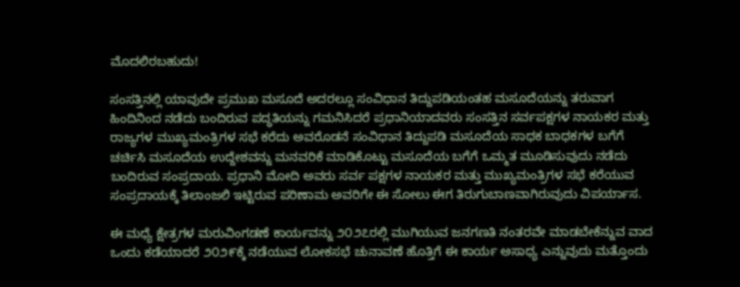ಮೊದಲಿರಬಹುದು!

ಸಂಸತ್ತಿನಲ್ಲಿ ಯಾವುದೇ ಪ್ರಮುಖ ಮಸೂದೆ ಅದರಲ್ಲೂ ಸಂವಿಧಾನ ತಿದ್ದುಪಡಿಯಂತಹ ಮಸೂದೆಯನ್ನು ತರುವಾಗ ಹಿಂದಿನಿಂದ ನಡೆದು ಬಂದಿರುವ ಪದ್ಧತಿಯನ್ನು ಗಮನಿಸಿದರೆ ಪ್ರಧಾನಿಯಾದವರು ಸಂಸತ್ತಿನ ಸರ್ವಪಕ್ಷಗಳ ನಾಯಕರ ಮತ್ತು ರಾಜ್ಯಗಳ ಮುಖ್ಯಮಂತ್ರಿಗಳ ಸಭೆ ಕರೆದು ಅವರೊಡನೆ ಸಂವಿಧಾನ ತಿದ್ದುಪಡಿ ಮಸೂದೆಯ ಸಾಧಕ ಬಾಧಕಗಳ ಬಗೆಗೆ ಚರ್ಚಿಸಿ ಮಸೂದೆಯ ಉದ್ದೇಶವನ್ನು ಮನವರಿಕೆ ಮಾಡಿಕೊಟ್ಟು ಮಸೂದೆಯ ಬಗೆಗೆ ಒಮ್ಮತ ಮೂಡಿಸುವುದು ನಡೆದು ಬಂದಿರುವ ಸಂಪ್ರದಾಯ. ಪ್ರಧಾನಿ ಮೋದಿ ಅವರು ಸರ್ವ ಪಕ್ಷಗಳ ನಾಯಕರ ಮತ್ತು ಮುಖ್ಯಮಂತ್ರಿಗಳ ಸಭೆ ಕರೆಯುವ ಸಂಪ್ರದಾಯಕ್ಕೆ ತಿಲಾಂಜಲಿ ಇಟ್ಟಿರುವ ಪರಿಣಾಮ ಅವರಿಗೇ ಈ ಸೋಲು ಈಗ ತಿರುಗುಬಾಣವಾಗಿರುವುದು ವಿಪರ್ಯಾಸ.

ಈ ಮಧ್ಯೆ ಕ್ಷೇತ್ರಗಳ ಮರುವಿಂಗಡಣೆ ಕಾರ್ಯವನ್ನು ೨೦೨೭ರಲ್ಲಿ ಮುಗಿಯುವ ಜನಗಣತಿ ನಂತರವೇ ಮಾಡಬೇಕೆನ್ನುವ ವಾದ ಒಂದು ಕಡೆಯಾದರೆ ೨೦೨೯ಕ್ಕೆ ನಡೆಯುವ ಲೋಕಸಭೆ ಚುನಾವಣೆ ಹೊತ್ತಿಗೆ ಈ ಕಾರ್ಯ ಅಸಾಧ್ಯ ಎನ್ನುವುದು ಮತ್ತೊಂದು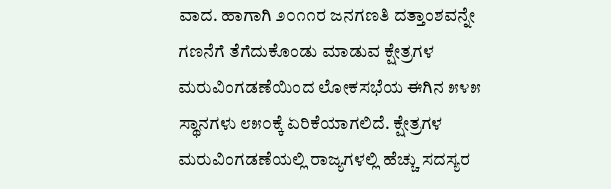ವಾದ. ಹಾಗಾಗಿ ೨೦೧೧ರ ಜನಗಣತಿ ದತ್ತಾಂಶವನ್ನೇ ಗಣನೆಗೆ ತೆಗೆದುಕೊಂಡು ಮಾಡುವ ಕ್ಷೇತ್ರಗಳ ಮರುವಿಂಗಡಣೆಯಿಂದ ಲೋಕಸಭೆಯ ಈಗಿನ ೫೪೫ ಸ್ಥಾನಗಳು ೮೫೦ಕ್ಕೆ ಏರಿಕೆಯಾಗಲಿದೆ. ಕ್ಷೇತ್ರಗಳ ಮರುವಿಂಗಡಣೆಯಲ್ಲಿ ರಾಜ್ಯಗಳಲ್ಲಿ ಹೆಚ್ಚು ಸದಸ್ಯರ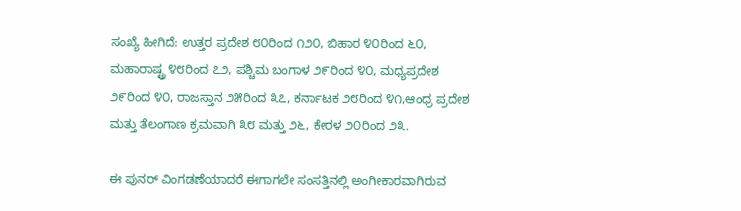ಸಂಖ್ಯೆ ಹೀಗಿದೆ: ಉತ್ತರ ಪ್ರದೇಶ ೮೦ರಿಂದ ೧೨೦, ಬಿಹಾರ ೪೦ರಿಂದ ೬೦, ಮಹಾರಾಷ್ಟ್ರ ೪೮ರಿಂದ ೭೨, ಪಶ್ಚಿಮ ಬಂಗಾಳ ೨೯ರಿಂದ ೪೦, ಮಧ್ಯಪ್ರದೇಶ ೨೯ರಿಂದ ೪೦, ರಾಜಸ್ತಾನ ೨೫ರಿಂದ ೩೭, ಕರ್ನಾಟಕ ೨೮ರಿಂದ ೪೧,ಆಂಧ್ರ ಪ್ರದೇಶ ಮತ್ತು ತೆಲಂಗಾಣ ಕ್ರಮವಾಗಿ ೩೮ ಮತ್ತು ೨೬, ಕೇರಳ ೨೦ರಿಂದ ೨೩.

ಈ ಪುನರ್ ವಿಂಗಡಣೆಯಾದರೆ ಈಗಾಗಲೇ ಸಂಸತ್ತಿನಲ್ಲಿ ಅಂಗೀಕಾರವಾಗಿರುವ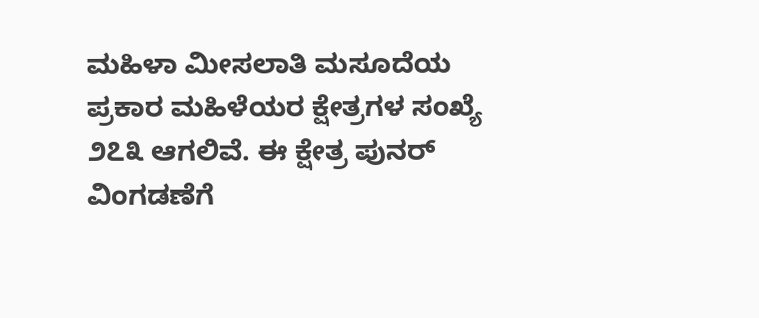ಮಹಿಳಾ ಮೀಸಲಾತಿ ಮಸೂದೆಯ ಪ್ರಕಾರ ಮಹಿಳೆಯರ ಕ್ಷೇತ್ರಗಳ ಸಂಖ್ಯೆ ೨೭೩ ಆಗಲಿವೆ. ಈ ಕ್ಷೇತ್ರ ಪುನರ್ ವಿಂಗಡಣೆಗೆ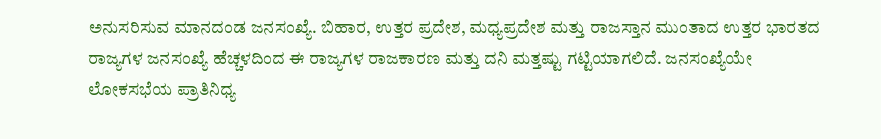ಅನುಸರಿಸುವ ಮಾನದಂಡ ಜನಸಂಖ್ಯೆ. ಬಿಹಾರ, ಉತ್ತರ ಪ್ರದೇಶ, ಮಧ್ಯಪ್ರದೇಶ ಮತ್ತು ರಾಜಸ್ತಾನ ಮುಂತಾದ ಉತ್ತರ ಭಾರತದ ರಾಜ್ಯಗಳ ಜನಸಂಖ್ಯೆ ಹೆಚ್ಚಳದಿಂದ ಈ ರಾಜ್ಯಗಳ ರಾಜಕಾರಣ ಮತ್ತು ದನಿ ಮತ್ತಷ್ಟು ಗಟ್ಟಿಯಾಗಲಿದೆ. ಜನಸಂಖ್ಯೆಯೇ ಲೋಕಸಭೆಯ ಪ್ರಾತಿನಿಧ್ಯ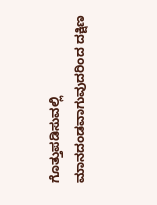ಗೊತ್ತುಪಡಿಸುವಲ್ಲಿ ಮಾನದಂಡವಾಗುವುದರಿಂದ ದಕ್ಷಿಣ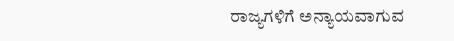ರಾಜ್ಯಗಳಿಗೆ ಅನ್ಯಾಯವಾಗುವ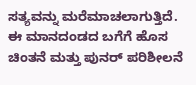ಸತ್ಯವನ್ನು ಮರೆಮಾಚಲಾಗುತ್ತಿದೆ. ಈ ಮಾನದಂಡದ ಬಗೆಗೆ ಹೊಸ ಚಿಂತನೆ ಮತ್ತು ಪುನರ್ ಪರಿಶೀಲನೆ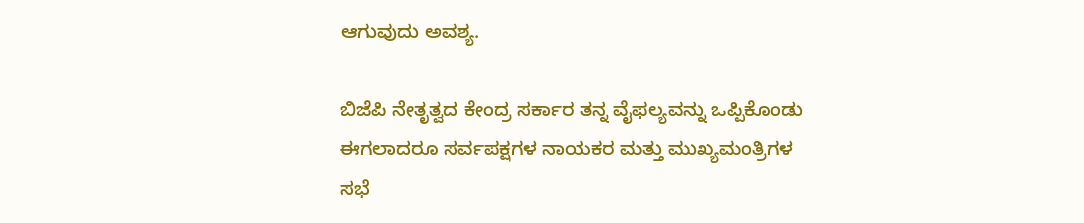ಆಗುವುದು ಅವಶ್ಯ.

ಬಿಜೆಪಿ ನೇತೃತ್ವದ ಕೇಂದ್ರ ಸರ್ಕಾರ ತನ್ನ ವೈಫಲ್ಯವನ್ನು ಒಪ್ಪಿಕೊಂಡು ಈಗಲಾದರೂ ಸರ್ವಪಕ್ಷಗಳ ನಾಯಕರ ಮತ್ತು ಮುಖ್ಯಮಂತ್ರಿಗಳ ಸಭೆ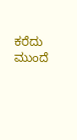ಕರೆದು ಮುಂದೆ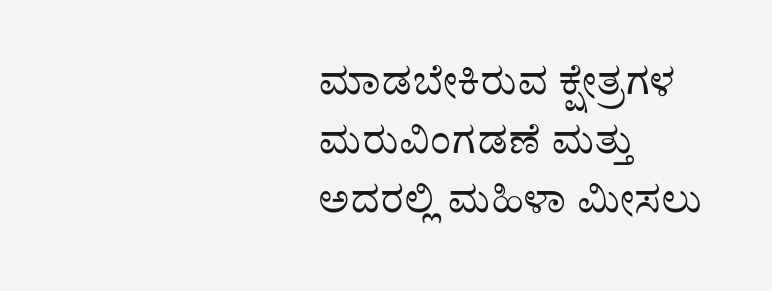ಮಾಡಬೇಕಿರುವ ಕ್ಷೇತ್ರಗಳ ಮರುವಿಂಗಡಣೆ ಮತ್ತು ಅದರಲ್ಲಿ ಮಹಿಳಾ ಮೀಸಲು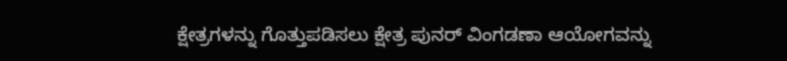ಕ್ಷೇತ್ರಗಳನ್ನು ಗೊತ್ತುಪಡಿಸಲು ಕ್ಷೇತ್ರ ಪುನರ್ ವಿಂಗಡಣಾ ಆಯೋಗವನ್ನು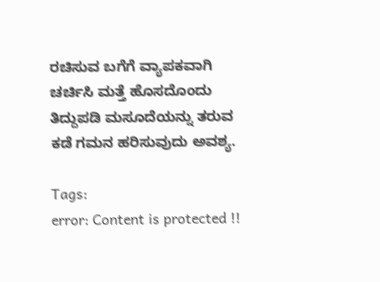ರಚಿಸುವ ಬಗೆಗೆ ವ್ಯಾಪಕವಾಗಿ ಚರ್ಚಿಸಿ ಮತ್ತೆ ಹೊಸದೊಂದು ತಿದ್ದುಪಡಿ ಮಸೂದೆಯನ್ನು ತರುವ ಕಡೆ ಗಮನ ಹರಿಸುವುದು ಅವಶ್ಯ.

Tags:
error: Content is protected !!